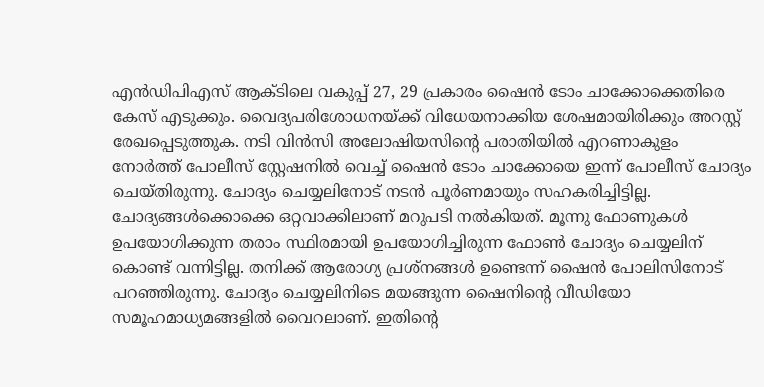എൻഡിപിഎസ് ആക്ടിലെ വകുപ്പ് 27, 29 പ്രകാരം ഷൈൻ ടോം ചാക്കോക്കെതിരെ കേസ് എടുക്കും. വൈദ്യപരിശോധനയ്ക്ക് വിധേയനാക്കിയ ശേഷമായിരിക്കും അറസ്റ്റ് രേഖപ്പെടുത്തുക. നടി വിൻസി അലോഷിയസിന്റെ പരാതിയിൽ എറണാകുളം നോർത്ത് പോലീസ് സ്റ്റേഷനിൽ വെച്ച് ഷൈൻ ടോം ചാക്കോയെ ഇന്ന് പോലീസ് ചോദ്യം ചെയ്തിരുന്നു. ചോദ്യം ചെയ്യലിനോട് നടൻ പൂർണമായും സഹകരിച്ചിട്ടില്ല. ചോദ്യങ്ങൾക്കൊക്കെ ഒറ്റവാക്കിലാണ് മറുപടി നൽകിയത്. മൂന്നു ഫോണുകൾ ഉപയോഗിക്കുന്ന തരാം സ്ഥിരമായി ഉപയോഗിച്ചിരുന്ന ഫോൺ ചോദ്യം ചെയ്യലിന് കൊണ്ട് വന്നിട്ടില്ല. തനിക്ക് ആരോഗ്യ പ്രശ്നങ്ങൾ ഉണ്ടെന്ന് ഷൈൻ പോലിസിനോട് പറഞ്ഞിരുന്നു. ചോദ്യം ചെയ്യലിനിടെ മയങ്ങുന്ന ഷൈനിന്റെ വീഡിയോ സമൂഹമാധ്യമങ്ങളിൽ വൈറലാണ്. ഇതിന്റെ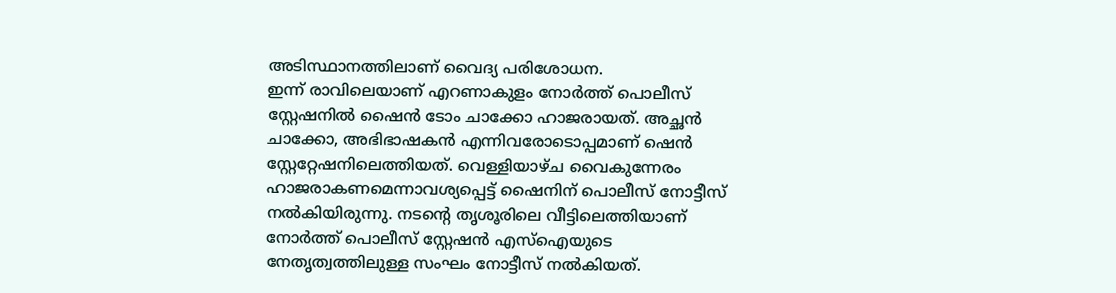അടിസ്ഥാനത്തിലാണ് വൈദ്യ പരിശോധന.
ഇന്ന് രാവിലെയാണ് എറണാകുളം നോർത്ത് പൊലീസ് സ്റ്റേഷനിൽ ഷൈൻ ടോം ചാക്കോ ഹാജരായത്. അച്ഛൻ ചാക്കോ, അഭിഭാഷകൻ എന്നിവരോടൊപ്പമാണ് ഷെൻ സ്റ്റേറ്റേഷനിലെത്തിയത്. വെള്ളിയാഴ്ച വൈകുന്നേരം ഹാജരാകണമെന്നാവശ്യപ്പെട്ട് ഷൈനിന് പൊലീസ് നോട്ടീസ് നൽകിയിരുന്നു. നടന്റെ തൃശൂരിലെ വീട്ടിലെത്തിയാണ് നോർത്ത് പൊലീസ് സ്റ്റേഷൻ എസ്ഐയുടെ നേതൃത്വത്തിലുള്ള സംഘം നോട്ടീസ് നൽകിയത്.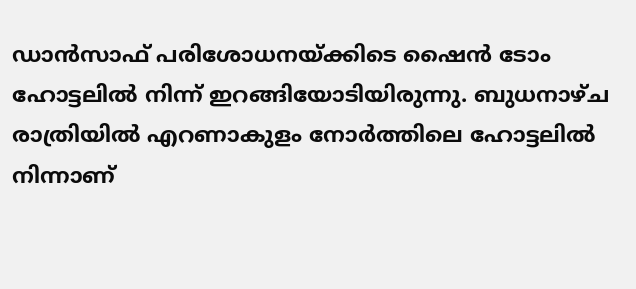ഡാൻസാഫ് പരിശോധനയ്ക്കിടെ ഷൈൻ ടോം ഹോട്ടലിൽ നിന്ന് ഇറങ്ങിയോടിയിരുന്നു. ബുധനാഴ്ച രാത്രിയിൽ എറണാകുളം നോർത്തിലെ ഹോട്ടലിൽ നിന്നാണ്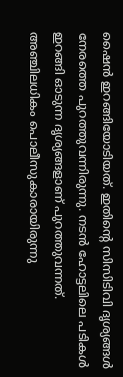ഷൈൻ ഇറങ്ങിയോടിയത്. ഇതിന്റെ സിസിടിവി ദൃശ്യങ്ങൾ നേരത്തെ പുറത്തുവന്നിരുന്നു. നടൻ ഹോട്ടലിലെ പടികൾ ഇറങ്ങി ഓടുന്ന ദൃശ്യങ്ങളാണ് പുറത്തുവന്നത്. അഞ്ചിലധികം പൊലീസുകാരായിരുന്നു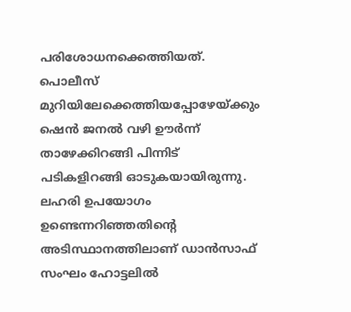പരിശോധനക്കെത്തിയത്. പൊലീസ് മുറിയിലേക്കെത്തിയപ്പോഴേയ്ക്കും ഷെൻ ജനൽ വഴി ഊർന്ന് താഴേക്കിറങ്ങി പിന്നിട് പടികളിറങ്ങി ഓടുകയായിരുന്നു. ലഹരി ഉപയോഗം ഉണ്ടെന്നറിഞ്ഞതിന്റെ അടിസ്ഥാനത്തിലാണ് ഡാൻസാഫ് സംഘം ഹോട്ടലിൽ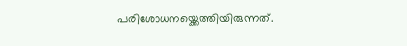പരിശോധനയ്ക്കെത്തിയിരുന്നത്.